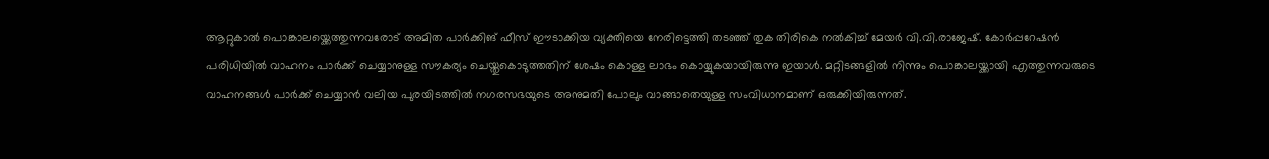ആറ്റുകാല്‍ പൊങ്കാലയ്ക്കെത്തുന്നവരോട് അമിത പാർക്കിങ് ഫീസ് ഈടാക്കിയ വ്യക്തിയെ നേരിട്ടെത്തി തടഞ്ഞ് തുക തിരികെ നല്‍കിച്ച്‌ മേയർ വി.വി.രാജേഷ്. കോർപ്പറേഷൻ പരിധിയില്‍ വാഹനം പാർക്ക് ചെയ്യാനുള്ള സൗകര്യം ചെയ്തുകൊടുത്തതിന് ശേഷം കൊള്ള ലാഭം കൊയ്യുകയായിരുന്നു ഇയാള്‍. മറ്റിടങ്ങളില്‍ നിന്നും പൊങ്കാലയ്ക്കായി എത്തുന്നവരുടെ വാഹനങ്ങള്‍ പാർക്ക് ചെയ്യാൻ വലിയ പുരയിടത്തില്‍ നഗരസഭയുടെ അനുമതി പോലും വാങ്ങാതെയുള്ള സംവിധാനമാണ് ഒരുക്കിയിരുന്നത്.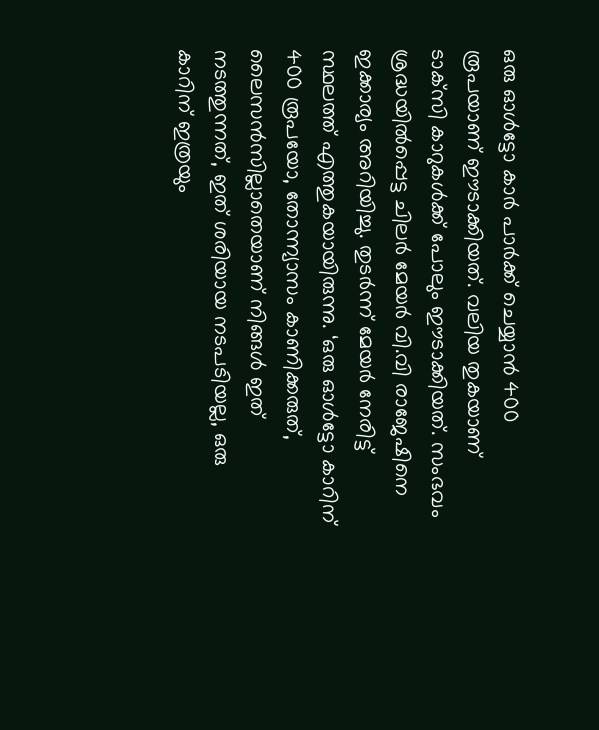ഒരു ഓള്‍ട്ടോ കാർ പാർക്ക് ചെയ്യാൻ 400 രൂപയാണ് ഈടാക്കിയത്. വലിയ തുകയാണ് ടാക്‌സി കാറുകള്‍ക്ക് പോലും ഈടാക്കിയത്. സംഭവം ശ്രദ്ധയില്‍പ്പെട്ട ചിലർ മേയർ വി.വി രാജേഷിനെ ഇക്കാര്യം അറിയിച്ചു. തുടർന്ന് മേയർ നേരിട്ട് സ്ഥലത്ത് എത്തുകയായിരുന്നു. ‘ഒരു ഓള്‍ട്ടോ കാറിന് 400 രൂപയോ, തോന്ന്യാസം കാണിക്കരുത്, ലൈസൻസില്ലാതെയാണ് നിങ്ങള്‍ ഇത് നടത്തുന്നത്, ഇത് ശരിയായ നടപടിയല്ല, ഒരു കാറിന് ഇത്രയും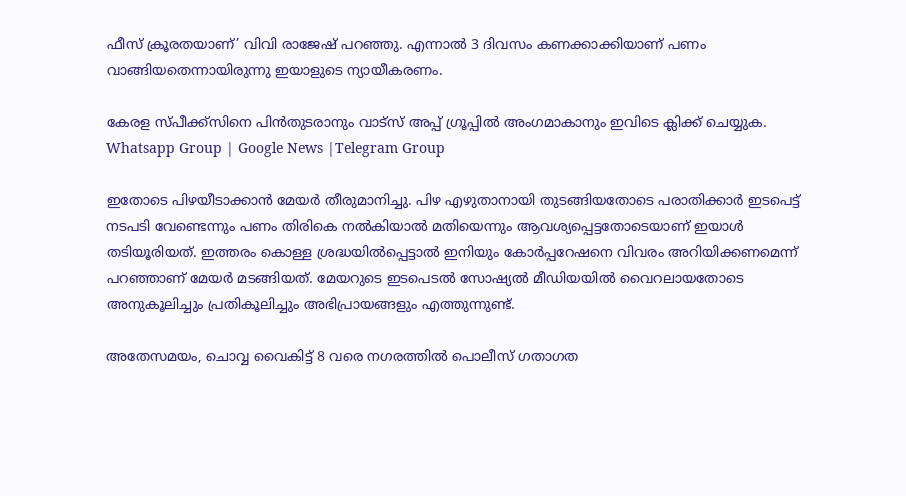ഫീസ് ക്രൂരതയാണ്’ വിവി രാജേഷ് പറഞ്ഞു. എന്നാല്‍ 3 ദിവസം കണക്കാക്കിയാണ് പണം വാങ്ങിയതെന്നായിരുന്നു ഇയാളുടെ ന്യായീകരണം.

കേരള സ്പീക്ക്സിനെ പിൻതുടരാനും വാട്സ് അപ്പ് ഗ്രൂപ്പിൽ അംഗമാകാനും ഇവിടെ ക്ലിക്ക് ചെയ്യുക. Whatsapp Group | Google News |Telegram Group

ഇതോടെ പിഴയീടാക്കാൻ മേയർ തീരുമാനിച്ചു. പിഴ എഴുതാനായി തുടങ്ങിയതോടെ പരാതിക്കാർ ഇടപെട്ട് നടപടി വേണ്ടെന്നും പണം തിരികെ നല്‍കിയാല്‍ മതിയെന്നും ആവശ്യപ്പെട്ടതോടെയാണ് ഇയാള്‍ തടിയൂരിയത്. ഇത്തരം കൊള്ള ശ്രദ്ധയില്‍പ്പെട്ടാല്‍ ഇനിയും കോർപ്പറേഷനെ വിവരം അറിയിക്കണമെന്ന് പറഞ്ഞാണ് മേയർ മടങ്ങിയത്. മേയറുടെ ഇടപെടല്‍ സോഷ്യല്‍ മീഡിയയില്‍ വൈറലായതോടെ അനുകൂലിച്ചും പ്രതികൂലിച്ചും അഭിപ്രായങ്ങളും എത്തുന്നുണ്ട്.

അതേസമയം, ചൊവ്വ വൈകിട്ട് 8 വരെ നഗരത്തില്‍ പൊലീസ് ഗതാഗത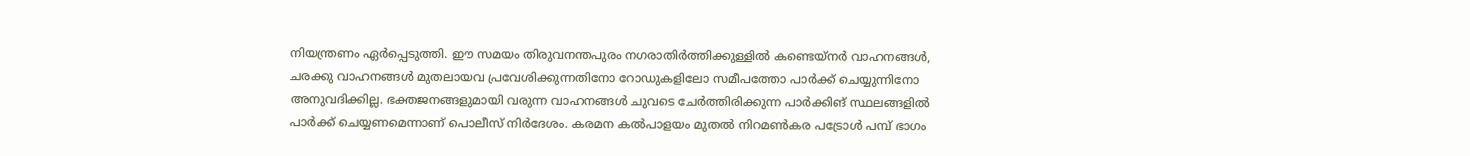നിയന്ത്രണം ഏര്‍പ്പെടുത്തി. ഈ സമയം തിരുവനന്തപുരം നഗരാതിര്‍ത്തിക്കുള്ളില്‍ കണ്ടെയ്നര്‍ വാഹനങ്ങള്‍, ചരക്കു വാഹനങ്ങള്‍ മുതലായവ പ്രവേശിക്കുന്നതിനോ റോഡുകളിലോ സമീപത്തോ പാര്‍ക്ക് ചെയ്യുന്നിനോ അനുവദിക്കില്ല. ഭക്തജനങ്ങളുമായി വരുന്ന വാഹനങ്ങള്‍ ചുവടെ ചേര്‍ത്തിരിക്കുന്ന പാര്‍ക്കിങ് സ്ഥലങ്ങളില്‍ പാര്‍ക്ക് ചെയ്യണമെന്നാണ് പൊലീസ് നിർദേശം. കരമന കല്‍പാളയം മുതല്‍ നിറമണ്‍കര പട്രോള്‍ പമ്പ് ഭാഗം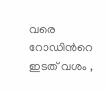വരെ റോഡിന്‍റെ ഇടത് വശം ,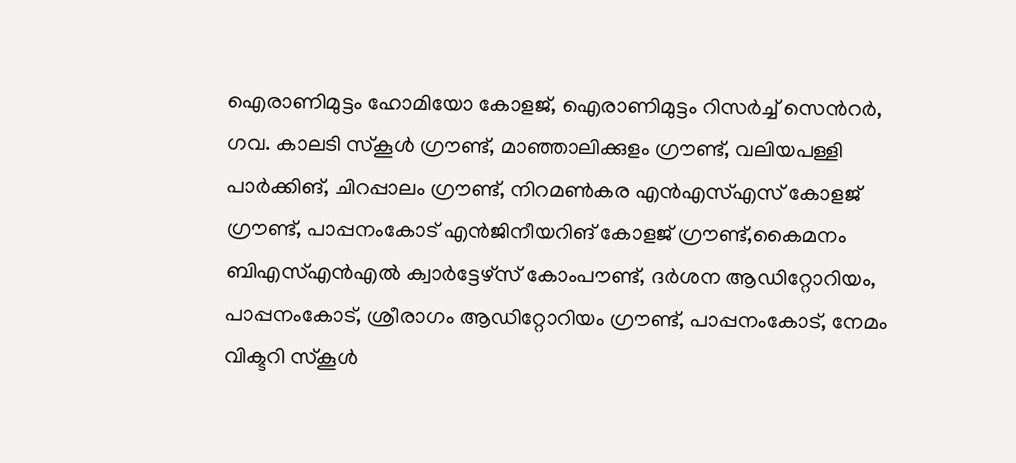ഐരാണിമുട്ടം ഹോമിയോ കോളജ്, ഐരാണിമുട്ടം റിസര്‍ച്ച്‌ സെന്‍റര്‍, ഗവ. കാലടി സ്കൂള്‍ ഗ്രൗണ്ട്, മാഞ്ഞാലിക്കുളം ഗ്രൗണ്ട്, വലിയപള്ളി പാര്‍ക്കിങ്, ചിറപ്പാലം ഗ്രൗണ്ട്, നിറമണ്‍കര എന്‍എസ്‌എസ് കോളജ് ഗ്രൗണ്ട്, പാപ്പനംകോട് എൻജിനീയറിങ് കോളജ് ഗ്രൗണ്ട്,കൈമനം ബിഎസ്‌എന്‍എല്‍ ക്വാര്‍ട്ടേഴ്സ് കോംപൗണ്ട്, ദര്‍ശന ആഡിറ്റോറിയം, പാപ്പനംകോട്, ശ്രീരാഗം ആഡിറ്റോറിയം ഗ്രൗണ്ട്, പാപ്പനംകോട്, നേമം വിക്ടറി സ്കൂള്‍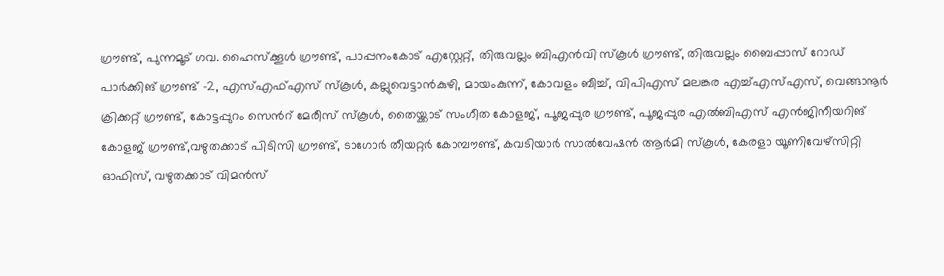ഗ്രൗണ്ട്, പുന്നമൂട് ഗവ. ഹൈസ്ക്കൂള്‍ ഗ്രൗണ്ട്, പാപ്പനംകോട് എസ്റ്റേറ്റ്, തിരുവല്ലം ബിഎന്‍വി സ്കൂള്‍ ഗ്രൗണ്ട്, തിരുവല്ലം ബൈപ്പാസ് റോഡ് പാര്‍ക്കിങ് ഗ്രൗണ്ട് -2, എസ്‌എഫ്‌എസ് സ്കൂള്‍, കല്ലുവെട്ടാന്‍കുഴി, മായംകുന്ന്, കോവളം ബീച്ച്‌, വിപിഎസ് മലങ്കര എച്ച്‌എസ്‌എസ്, വെങ്ങാനൂര്‍ ക്രിക്കറ്റ് ഗ്രൗണ്ട്, കോട്ടപ്പുറം സെന്‍റ് മേരീസ് സ്കൂള്‍, തൈയ്ക്കാട് സംഗീത കോളജ്, പൂജപ്പുര ഗ്രൗണ്ട്, പൂജപ്പുര എല്‍ബിഎസ് എന്‍ജിനീയറിങ് കോളജ് ഗ്രൗണ്ട്,വഴുതക്കാട് പിടിസി ഗ്രൗണ്ട്, ടാഗോര്‍ തീയറ്റര്‍ കോമ്പൗണ്ട്‍, കവടിയാര്‍ സാല്‍വേഷന്‍ ആര്‍മി സ്കൂള്‍, കേരളാ യൂണിവേഴ്സിറ്റി ഓഫിസ്, വഴുതക്കാട് വിമന്‍സ്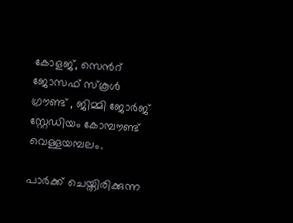കോളജ്, സെന്‍റ് ജോസഫ് സ്കൂള്‍ ഗ്രൗണ്ട് , ജിമ്മി ജോര്‍ജ് സ്റ്റേഡിയം കോമ്പൗണ്ട് വെള്ളയമ്പലം.

പാര്‍ക്ക് ചെയ്തിരിക്കുന്ന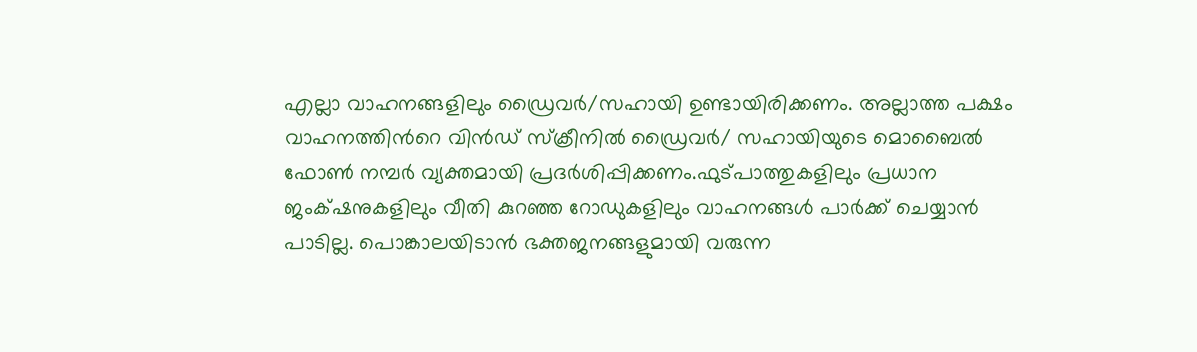എല്ലാ വാഹനങ്ങളിലും ‍ഡ്രൈവര്‍/സഹായി ഉണ്ടായിരിക്കണം. അല്ലാത്ത പക്ഷം വാഹനത്തിന്‍റെ വിന്‍ഡ് സ്ക്രീനില്‍ ഡ്രൈവര്‍/ സഹായിയുടെ മൊബൈല്‍ ഫോണ്‍ നമ്പര്‍ വ്യക്തമായി പ്രദര്‍ശിപ്പിക്കണം.ഫുട്പാത്തുകളിലും പ്രധാന ജംക്‌ഷനുകളിലും വീതി കുറഞ്ഞ റോഡുകളിലും വാഹനങ്ങള്‍ പാര്‍ക്ക് ചെയ്യാന്‍ പാടില്ല. പൊങ്കാലയിടാൻ ഭക്തജനങ്ങളുമായി വരുന്ന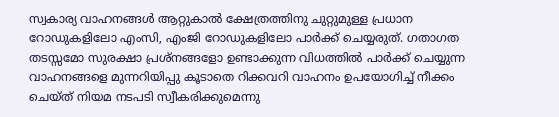സ്വകാര്യ വാഹനങ്ങള്‍ ആറ്റുകാല്‍ ക്ഷേത്രത്തിനു ചുറ്റുമുള്ള പ്രധാന റോഡുകളിലോ എംസി, എംജി റോഡുകളിലോ പാര്‍ക്ക് ചെയ്യരുത്. ഗതാഗത തടസ്സമോ സുരക്ഷാ പ്രശ്നങ്ങളോ ഉണ്ടാക്കുന്ന വിധത്തില്‍ പാര്‍ക്ക് ചെയ്യുന്ന വാഹനങ്ങളെ‍ മുന്നറിയിപ്പു കൂടാതെ റിക്കവറി വാഹനം ഉപയോഗിച്ച്‌ നീക്കം ചെയ്ത് നിയമ നടപടി സ്വീകരിക്കുമെന്നു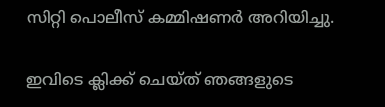സിറ്റി പൊലീസ് കമ്മിഷണർ അറിയിച്ചു.

ഇവിടെ ക്ലിക്ക് ചെയ്ത് ഞങ്ങളുടെ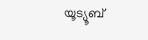യൂട്യൂബ്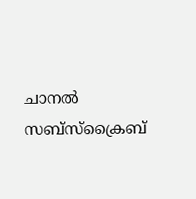ചാനൽ സബ്സ്ക്രൈബ്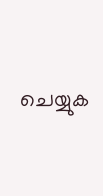ചെയ്യുക